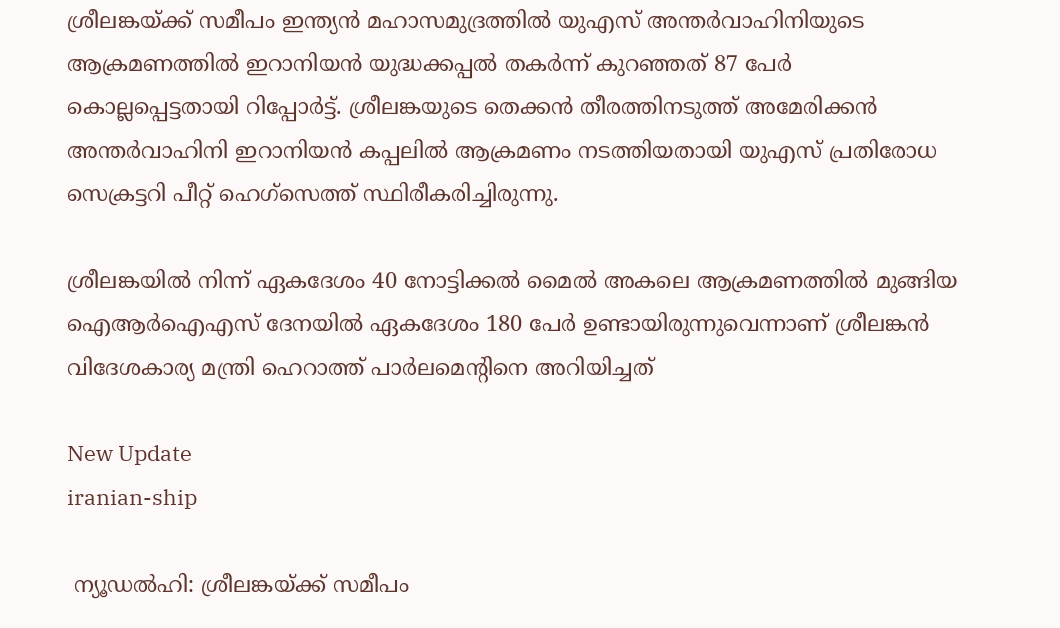ശ്രീലങ്കയ്ക്ക് സമീപം ഇന്ത്യന്‍ മഹാസമുദ്രത്തില്‍ യുഎസ് അന്തര്‍വാഹിനിയുടെ ആക്രമണത്തില്‍ ഇറാനിയന്‍ യുദ്ധക്കപ്പല്‍ തകര്‍ന്ന് കുറഞ്ഞത് 87 പേര്‍ കൊല്ലപ്പെട്ടതായി റിപ്പോര്‍ട്ട്. ശ്രീലങ്കയുടെ തെക്കന്‍ തീരത്തിനടുത്ത് അമേരിക്കന്‍ അന്തര്‍വാഹിനി ഇറാനിയന്‍ കപ്പലില്‍ ആക്രമണം നടത്തിയതായി യുഎസ് പ്രതിരോധ സെക്രട്ടറി പീറ്റ് ഹെഗ്സെത്ത് സ്ഥിരീകരിച്ചിരുന്നു.

ശ്രീലങ്കയില്‍ നിന്ന് ഏകദേശം 40 നോട്ടിക്കല്‍ മൈല്‍ അകലെ ആക്രമണത്തില്‍ മുങ്ങിയ ഐആര്‍ഐഎസ് ദേനയില്‍ ഏകദേശം 180 പേര്‍ ഉണ്ടായിരുന്നുവെന്നാണ് ശ്രീലങ്കന്‍ വിദേശകാര്യ മന്ത്രി ഹെറാത്ത് പാര്‍ലമെന്റിനെ അറിയിച്ചത്

New Update
iranian-ship

 ന്യൂഡല്‍ഹി: ശ്രീലങ്കയ്ക്ക് സമീപം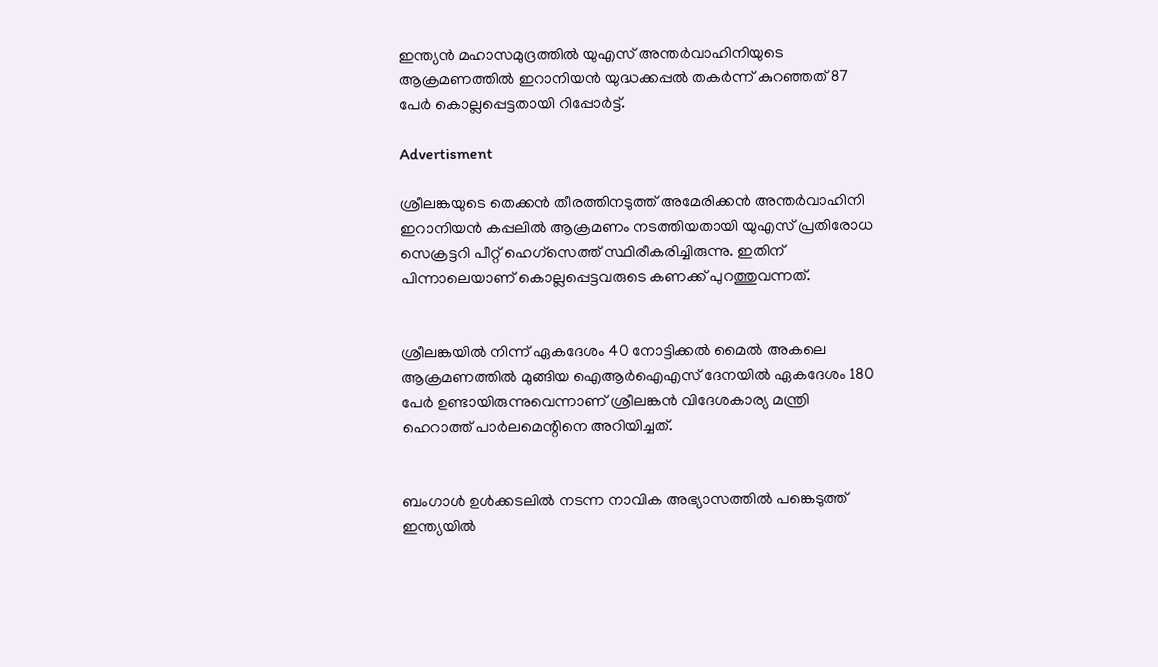ഇന്ത്യന്‍ മഹാസമുദ്രത്തില്‍ യുഎസ് അന്തര്‍വാഹിനിയുടെ ആക്രമണത്തില്‍ ഇറാനിയന്‍ യുദ്ധക്കപ്പല്‍ തകര്‍ന്ന് കുറഞ്ഞത് 87 പേര്‍ കൊല്ലപ്പെട്ടതായി റിപ്പോര്‍ട്ട്.

Advertisment

ശ്രീലങ്കയുടെ തെക്കന്‍ തീരത്തിനടുത്ത് അമേരിക്കന്‍ അന്തര്‍വാഹിനി ഇറാനിയന്‍ കപ്പലില്‍ ആക്രമണം നടത്തിയതായി യുഎസ് പ്രതിരോധ സെക്രട്ടറി പീറ്റ് ഹെഗ്സെത്ത് സ്ഥിരീകരിച്ചിരുന്നു. ഇതിന് പിന്നാലെയാണ് കൊല്ലപ്പെട്ടവരുടെ കണക്ക് പുറത്തുവന്നത്.


ശ്രീലങ്കയില്‍ നിന്ന് ഏകദേശം 40 നോട്ടിക്കല്‍ മൈല്‍ അകലെ ആക്രമണത്തില്‍ മുങ്ങിയ ഐആര്‍ഐഎസ് ദേനയില്‍ ഏകദേശം 180 പേര്‍ ഉണ്ടായിരുന്നുവെന്നാണ് ശ്രീലങ്കന്‍ വിദേശകാര്യ മന്ത്രി ഹെറാത്ത് പാര്‍ലമെന്റിനെ അറിയിച്ചത്.


ബംഗാള്‍ ഉള്‍ക്കടലില്‍ നടന്ന നാവിക അഭ്യാസത്തില്‍ പങ്കെടുത്ത് ഇന്ത്യയില്‍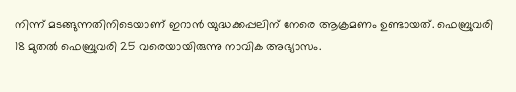നിന്ന് മടങ്ങുന്നതിനിടെയാണ് ഇറാന്‍ യുദ്ധക്കപ്പലിന് നേരെ ആക്രമണം ഉണ്ടായത്. ഫെബ്രുവരി 18 മുതല്‍ ഫെബ്രുവരി 25 വരെയായിരുന്നു നാവിക അഭ്യാസം.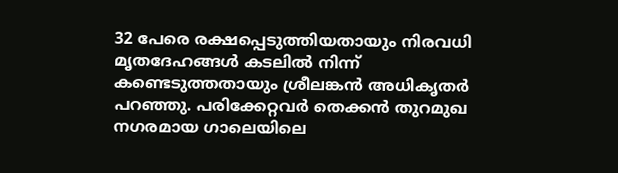32 പേരെ രക്ഷപ്പെടുത്തിയതായും നിരവധി മൃതദേഹങ്ങള്‍ കടലില്‍ നിന്ന് കണ്ടെടുത്തതായും ശ്രീലങ്കന്‍ അധികൃതര്‍ പറഞ്ഞു. പരിക്കേറ്റവര്‍ തെക്കന്‍ തുറമുഖ നഗരമായ ഗാലെയിലെ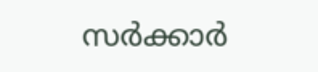സര്‍ക്കാര്‍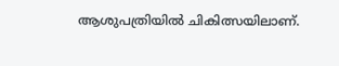ആശുപത്രിയില്‍ ചികിത്സയിലാണ്.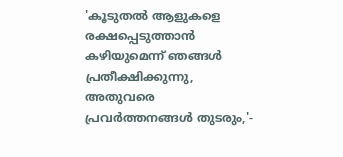'കൂടുതല്‍ ആളുകളെ രക്ഷപ്പെടുത്താന്‍ കഴിയുമെന്ന് ഞങ്ങള്‍ പ്രതീക്ഷിക്കുന്നു, അതുവരെ പ്രവര്‍ത്തനങ്ങള്‍ തുടരും,'-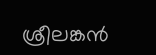ശ്രീലങ്കന്‍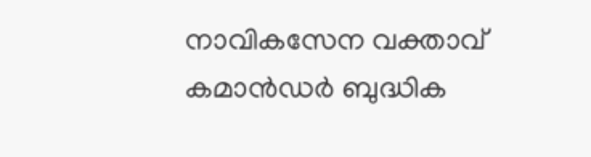നാവികസേന വക്താവ് കമാന്‍ഡര്‍ ബുദ്ധിക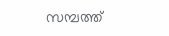സമ്പത്ത്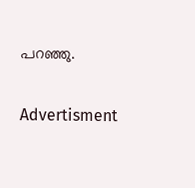പറഞ്ഞു.

Advertisment